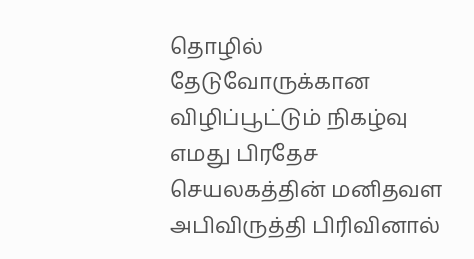தொழில் தேடுவோருக்கான விழிப்பூட்டும் நிகழ்வு
எமது பிரதேச செயலகத்தின் மனிதவள அபிவிருத்தி பிரிவினால்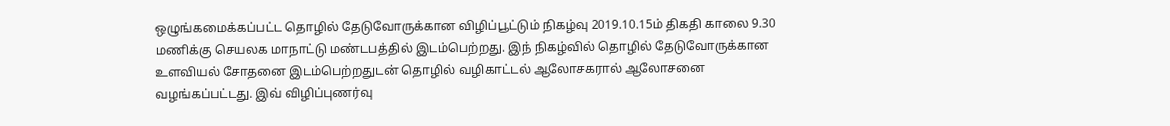ஒழுங்கமைக்கப்பட்ட தொழில் தேடுவோருக்கான விழிப்பூட்டும் நிகழ்வு 2019.10.15ம் திகதி காலை 9.30 மணிக்கு செயலக மாநாட்டு மண்டபத்தில் இடம்பெற்றது. இந் நிகழ்வில் தொழில் தேடுவோருக்கான உளவியல் சோதனை இடம்பெற்றதுடன் தொழில் வழிகாட்டல் ஆலோசகரால் ஆலோசனை வழங்கப்பட்டது. இவ் விழிப்புணர்வு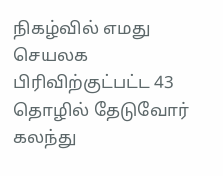நிகழ்வில் எமது செயலக பிரிவிற்குட்பட்ட 43 தொழில் தேடுவோர் கலந்து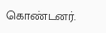கொண்டனர்.